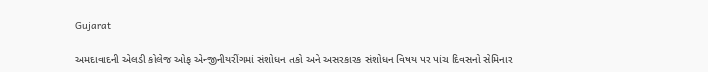Gujarat

અમદાવાદની એલડી કોલેજ ઓફ એન્જીનીયરીંગમાં સંશોધન તકો અને અસરકારક સંશોધન વિષય પર પાંચ દિવસનો સેમિનાર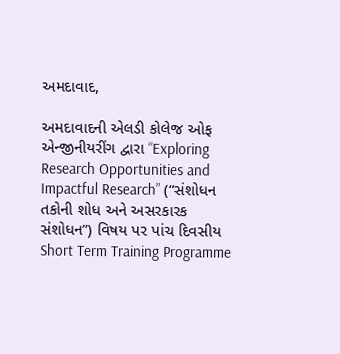અમદાવાદ,

અમદાવાદની એલડી કોલેજ ઓફ એન્જીનીયરીંગ દ્વારા “Exploring Research Opportunities and Impactful Research” (“સંશોધન તકોની શોધ અને અસરકારક સંશોધન”) વિષય પર પાંચ દિવસીય Short Term Training Programme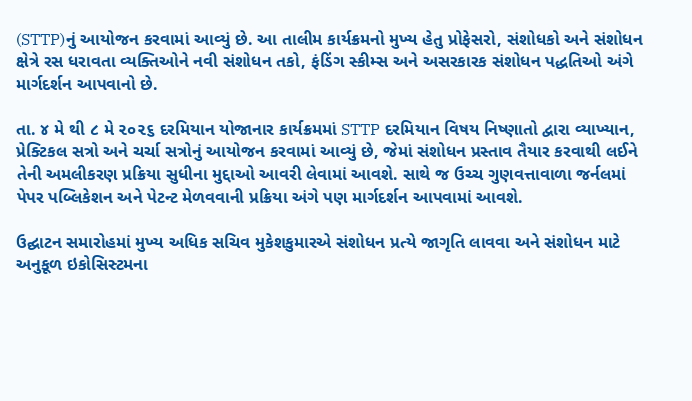(STTP)નું આયોજન કરવામાં આવ્યું છે. આ તાલીમ કાર્યક્રમનો મુખ્ય હેતુ પ્રોફેસરો, સંશોધકો અને સંશોધન ક્ષેત્રે રસ ધરાવતા વ્યક્તિઓને નવી સંશોધન તકો, ફંડિંગ સ્કીમ્સ અને અસરકારક સંશોધન પદ્ધતિઓ અંગે માર્ગદર્શન આપવાનો છે.

તા. ૪ મે થી ૮ મે ૨૦૨૬ દરમિયાન યોજાનાર કાર્યક્રમમાં STTP દરમિયાન વિષય નિષ્ણાતો દ્વારા વ્યાખ્યાન, પ્રેક્ટિકલ સત્રો અને ચર્ચા સત્રોનું આયોજન કરવામાં આવ્યું છે, જેમાં સંશોધન પ્રસ્તાવ તૈયાર કરવાથી લઈને તેની અમલીકરણ પ્રક્રિયા સુધીના મુદ્દાઓ આવરી લેવામાં આવશે. સાથે જ ઉચ્ચ ગુણવત્તાવાળા જર્નલમાં પેપર પબ્લિકેશન અને પેટન્ટ મેળવવાની પ્રક્રિયા અંગે પણ માર્ગદર્શન આપવામાં આવશે.

ઉદ્ઘાટન સમારોહમાં મુખ્ય અધિક સચિવ મુકેશકુમારએ સંશોધન પ્રત્યે જાગૃતિ લાવવા અને સંશોધન માટે અનુકૂળ ઇકોસિસ્ટમના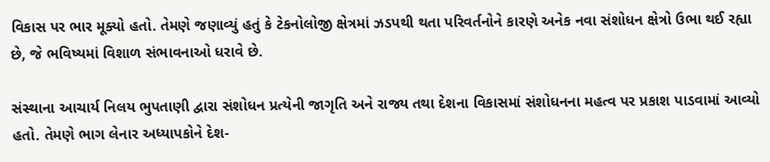વિકાસ પર ભાર મૂક્યો હતો. તેમણે જણાવ્યું હતું કે ટેકનોલોજી ક્ષેત્રમાં ઝડપથી થતા પરિવર્તનોને કારણે અનેક નવા સંશોધન ક્ષેત્રો ઉભા થઈ રહ્યા છે, જે ભવિષ્યમાં વિશાળ સંભાવનાઓ ધરાવે છે.

સંસ્થાના આચાર્ય નિલય ભુપતાણી દ્વારા સંશોધન પ્રત્યેની જાગૃતિ અને રાજ્ય તથા દેશના વિકાસમાં સંશોધનના મહત્વ પર પ્રકાશ પાડવામાં આવ્યો હતો. તેમણે ભાગ લેનાર અધ્યાપકોને દેશ-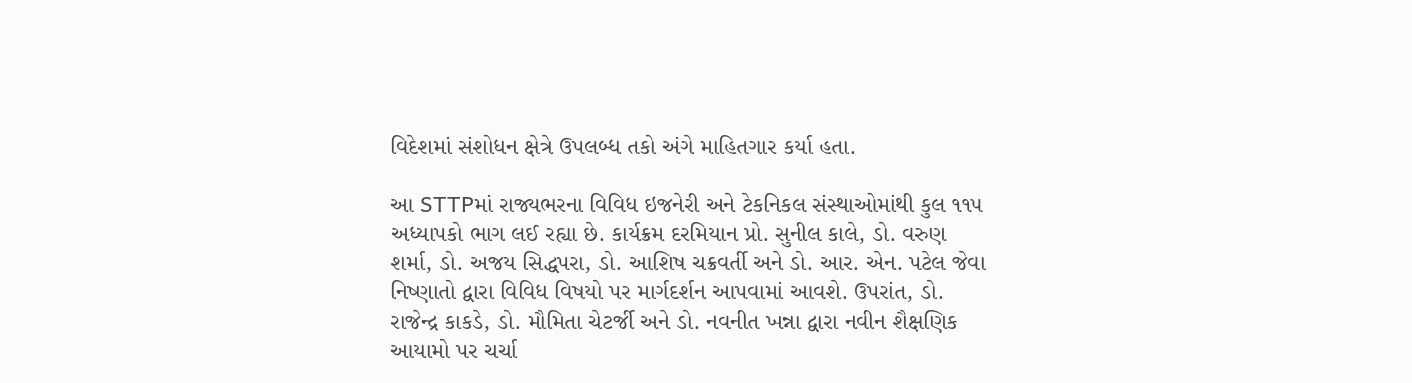વિદેશમાં સંશોધન ક્ષેત્રે ઉપલબ્ધ તકો અંગે માહિતગાર કર્યા હતા.

આ STTPમાં રાજ્યભરના વિવિધ ઇજનેરી અને ટેકનિકલ સંસ્થાઓમાંથી કુલ ૧૧૫ અધ્યાપકો ભાગ લઈ રહ્યા છે. કાર્યક્રમ દરમિયાન પ્રો. સુનીલ કાલે, ડો. વરુણ શર્મા, ડો. અજય સિદ્ધપરા, ડો. આશિષ ચક્રવર્તી અને ડો. આર. એન. પટેલ જેવા નિષ્ણાતો દ્વારા વિવિધ વિષયો પર માર્ગદર્શન આપવામાં આવશે. ઉપરાંત, ડો. રાજેન્દ્ર કાકડે, ડો. મૌમિતા ચેટર્જી અને ડો. નવનીત ખન્ના દ્વારા નવીન શૈક્ષણિક આયામો પર ચર્ચા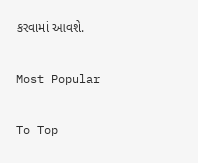કરવામાં આવશે.

Most Popular

To Top